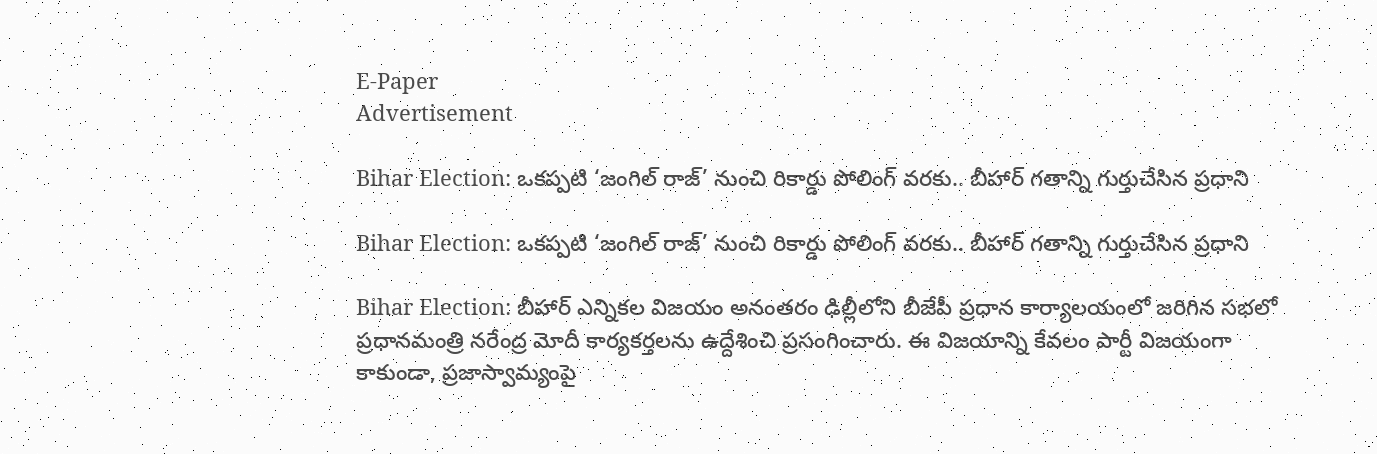E-Paper
Advertisement

Bihar Election: ఒకప్పటి ‘జంగిల్ రాజ్’ నుంచి రికార్డు పోలింగ్ వరకు.. బీహార్ గతాన్ని గుర్తుచేసిన ప్రధాని

Bihar Election: ఒకప్పటి ‘జంగిల్ రాజ్’ నుంచి రికార్డు పోలింగ్ వరకు.. బీహార్ గతాన్ని గుర్తుచేసిన ప్రధాని

Bihar Election: బీహార్ ఎన్నికల విజయం అనంతరం ఢిల్లీలోని బీజేపీ ప్రధాన కార్యాలయంలో జరిగిన సభలో ప్రధానమంత్రి నరేంద్ర మోదీ కార్యకర్తలను ఉద్దేశించి ప్రసంగించారు. ఈ విజయాన్ని కేవలం పార్టీ విజయంగా కాకుండా, ప్రజాస్వామ్యంపై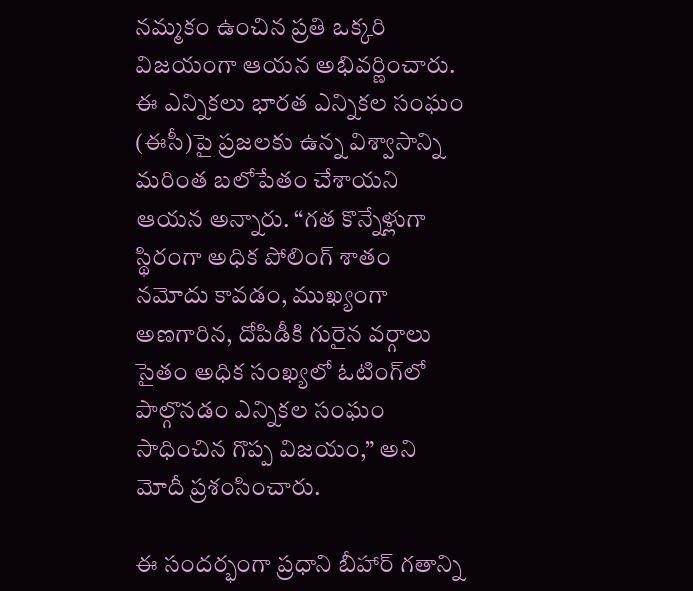నమ్మకం ఉంచిన ప్రతి ఒక్కరి విజయంగా ఆయన అభివర్ణించారు. ఈ ఎన్నికలు భారత ఎన్నికల సంఘం (ఈసీ)పై ప్రజలకు ఉన్న విశ్వాసాన్ని మరింత బలోపేతం చేశాయని ఆయన అన్నారు. “గత కొన్నేళ్లుగా స్థిరంగా అధిక పోలింగ్ శాతం నమోదు కావడం, ముఖ్యంగా అణగారిన, దోపిడీకి గురైన వర్గాలు సైతం అధిక సంఖ్యలో ఓటింగ్‌లో పాల్గొనడం ఎన్నికల సంఘం సాధించిన గొప్ప విజయం,” అని మోదీ ప్రశంసించారు.

ఈ సందర్భంగా ప్రధాని బీహార్ గతాన్ని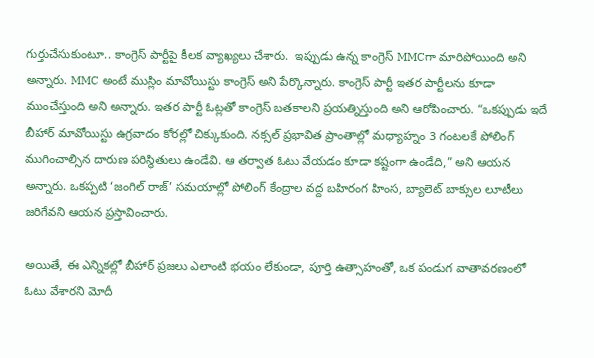గుర్తుచేసుకుంటూ.. కాంగ్రెస్ పార్టీపై కీలక వ్యాఖ్యలు చేశారు.  ఇప్పుడు ఉన్న కాంగ్రెస్ MMCగా మారిపోయింది అని అన్నారు. MMC అంటే ముస్లిం మావోయిస్టు కాంగ్రెస్ అని పేర్కొన్నారు. కాంగ్రెస్ పార్టీ ఇతర పార్టీలను కూడా ముంచేస్తుంది అని అన్నారు. ఇతర పార్టీ ఓట్లతో కాంగ్రెస్ బతకాలని ప్రయత్నిస్తుంది అని ఆరోపించారు. “ఒకప్పుడు ఇదే బీహార్ మావోయిస్టు ఉగ్రవాదం కోరల్లో చిక్కుకుంది. నక్సల్ ప్రభావిత ప్రాంతాల్లో మధ్యాహ్నం 3 గంటలకే పోలింగ్ ముగించాల్సిన దారుణ పరిస్థితులు ఉండేవి. ఆ తర్వాత ఓటు వేయడం కూడా కష్టంగా ఉండేది,” అని ఆయన అన్నారు. ఒకప్పటి ‘జంగిల్ రాజ్’ సమయాల్లో పోలింగ్ కేంద్రాల వద్ద బహిరంగ హింస, బ్యాలెట్ బాక్సుల లూటీలు జరిగేవని ఆయన ప్రస్తావించారు.

అయితే, ఈ ఎన్నికల్లో బీహార్ ప్రజలు ఎలాంటి భయం లేకుండా, పూర్తి ఉత్సాహంతో, ఒక పండుగ వాతావరణంలో ఓటు వేశారని మోదీ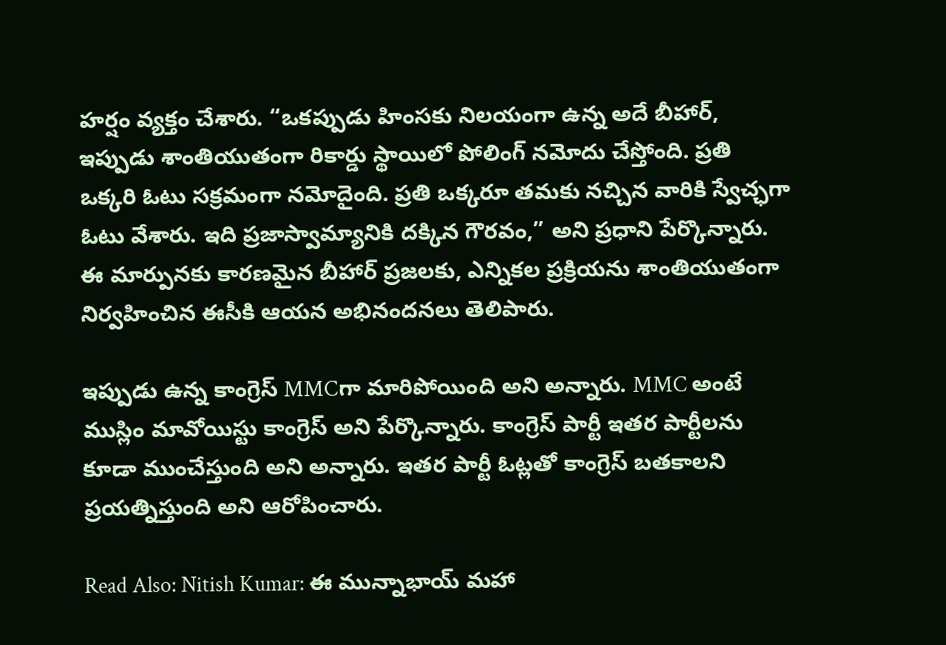హర్షం వ్యక్తం చేశారు. “ఒకప్పుడు హింసకు నిలయంగా ఉన్న అదే బీహార్, ఇప్పుడు శాంతియుతంగా రికార్డు స్థాయిలో పోలింగ్ నమోదు చేస్తోంది. ప్రతి ఒక్కరి ఓటు సక్రమంగా నమోదైంది. ప్రతి ఒక్కరూ తమకు నచ్చిన వారికి స్వేచ్ఛగా ఓటు వేశారు. ఇది ప్రజాస్వామ్యానికి దక్కిన గౌరవం,” అని ప్రధాని పేర్కొన్నారు. ఈ మార్పునకు కారణమైన బీహార్ ప్రజలకు, ఎన్నికల ప్రక్రియను శాంతియుతంగా నిర్వహించిన ఈసీకి ఆయన అభినందనలు తెలిపారు.

ఇప్పుడు ఉన్న కాంగ్రెస్ MMCగా మారిపోయింది అని అన్నారు. MMC అంటే ముస్లిం మావోయిస్టు కాంగ్రెస్ అని పేర్కొన్నారు. కాంగ్రెస్ పార్టీ ఇతర పార్టీలను కూడా ముంచేస్తుంది అని అన్నారు. ఇతర పార్టీ ఓట్లతో కాంగ్రెస్ బతకాలని ప్రయత్నిస్తుంది అని ఆరోపించారు.

Read Also: Nitish Kumar: ఈ మున్నాభాయ్ మహా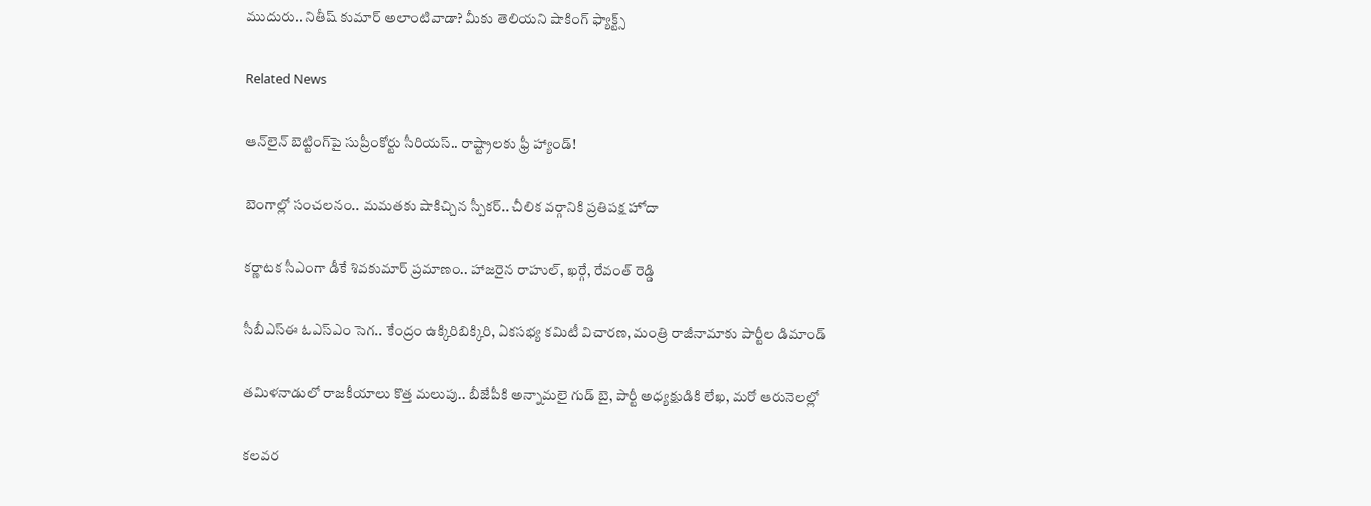ముదురు.. నితీష్ కుమార్ అలాంటివాడా? మీకు తెలియని షాకింగ్ ఫ్యాక్ట్స్

Related News

ఆన్‌లైన్ బెట్టింగ్‌పై సుప్రీంకోర్టు సీరియస్.. రాష్ట్రాలకు ఫ్రీ హ్యాండ్!

బెంగాల్లో సంచలనం.. మమతకు షాకిచ్చిన స్పీకర్.. చీలిక వర్గానికి ప్రతిపక్ష హోదా

కర్ణాటక సీఎంగా డీకే శివకుమార్‌ ప్రమాణం.. హాజరైన రాహుల్, ఖర్గే, రేవంత్ రెడ్డి

సీబీఎస్ఈ ఓఎస్ఎం సెగ.. కేంద్రం ఉక్కిరిబిక్కిరి, ఏకసభ్య కమిటీ విచారణ, మంత్రి రాజీనామాకు పార్టీల డిమాండ్

తమిళనాడులో రాజకీయాలు కొత్త మలుపు.. బీజేపీకి అన్నామలై గుడ్ బై, పార్టీ అధ్యక్షుడికి లేఖ, మరో ఆరునెలల్లో

కలవర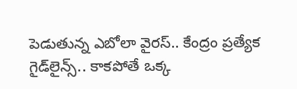పెడుతున్న ఎబోలా వైరస్.. కేంద్రం ప్రత్యేక గైడ్‌లైన్స్.. కాకపోతే ఒక్క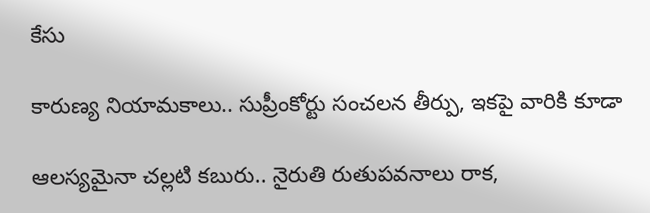కేసు

కారుణ్య నియామకాలు.. సుప్రీంకోర్టు సంచలన తీర్పు, ఇకపై వారికి కూడా

ఆలస్యమైనా చల్లటి కబురు.. నైరుతి రుతుపవనాలు రాక,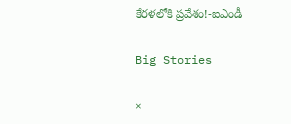కేరళలోకి ప్రవేశం!-ఐఎండీ

Big Stories

×